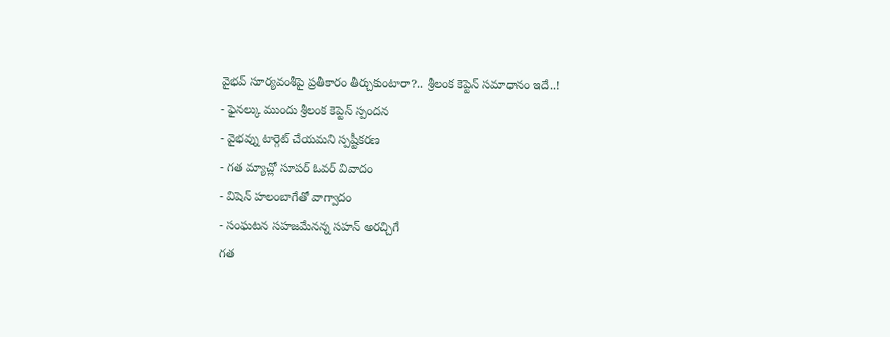వైభవ్ సూర్యవంశీపై ప్రతీకారం తీర్చుకుంటారా?.. శ్రీలంక కెప్టెన్ సమాధానం ఇదే..!
- ఫైనల్కు ముందు శ్రీలంక కెప్టెన్ స్పందన
- వైభవ్ను టార్గెట్ చేయమని స్పష్టీకరణ
- గత మ్యాచ్లో సూపర్ ఓవర్ వివాదం
- విషెన్ హలంబాగేతో వాగ్వాదం
- సంఘటన సహజమేనన్న సహన్ అరచ్చిగే
గత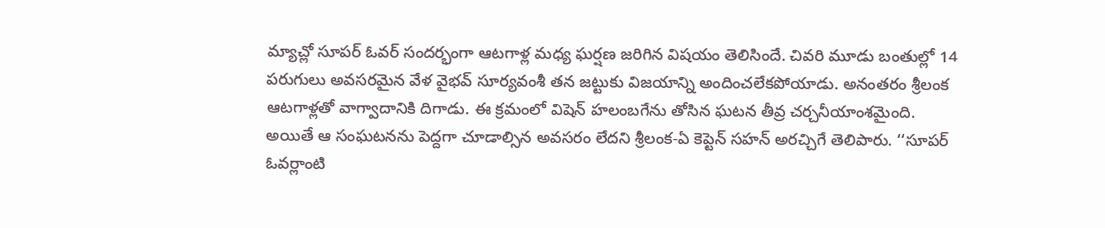మ్యాచ్లో సూపర్ ఓవర్ సందర్భంగా ఆటగాళ్ల మధ్య ఘర్షణ జరిగిన విషయం తెలిసిందే. చివరి మూడు బంతుల్లో 14 పరుగులు అవసరమైన వేళ వైభవ్ సూర్యవంశీ తన జట్టుకు విజయాన్ని అందించలేకపోయాడు. అనంతరం శ్రీలంక ఆటగాళ్లతో వాగ్వాదానికి దిగాడు. ఈ క్రమంలో విషెన్ హలంబగేను తోసిన ఘటన తీవ్ర చర్చనీయాంశమైంది.
అయితే ఆ సంఘటనను పెద్దగా చూడాల్సిన అవసరం లేదని శ్రీలంక-ఏ కెప్టెన్ సహన్ అరచ్చిగే తెలిపారు. ‘‘సూపర్ ఓవర్లాంటి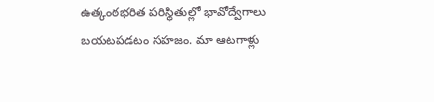ఉత్కంఠభరిత పరిస్థితుల్లో భావోద్వేగాలు బయటపడటం సహజం. మా ఆటగాళ్లు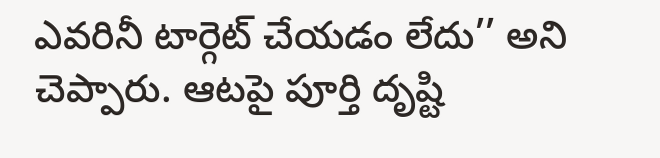ఎవరినీ టార్గెట్ చేయడం లేదు’’ అని చెప్పారు. ఆటపై పూర్తి దృష్టి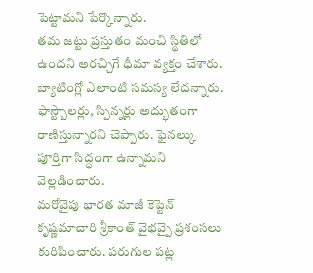పెట్టామని పేర్కొన్నారు.
తమ జట్టు ప్రస్తుతం మంచి స్థితిలో ఉందని అరచ్చిగే ధీమా వ్యక్తం చేశారు. బ్యాటింగ్లో ఎలాంటి సమస్య లేదన్నారు. ఫాస్ట్బౌలర్లు, స్పిన్నర్లు అద్భుతంగా రాణిస్తున్నారని చెప్పారు. ఫైనల్కు పూర్తిగా సిద్ధంగా ఉన్నామని వెల్లడించారు.
మరోవైపు భారత మాజీ కెప్టెన్ కృష్ణమాచారి శ్రీకాంత్ వైభవ్పై ప్రశంసలు కురిపించారు. పరుగుల పట్ల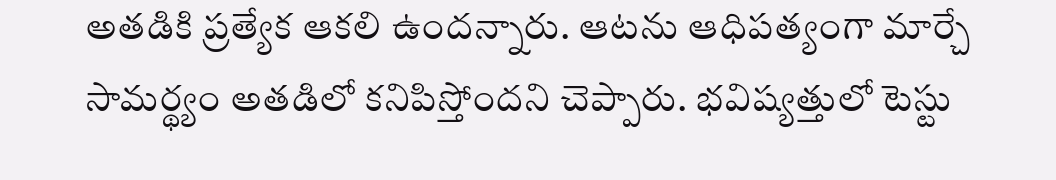అతడికి ప్రత్యేక ఆకలి ఉందన్నారు. ఆటను ఆధిపత్యంగా మార్చే సామర్థ్యం అతడిలో కనిపిస్తోందని చెప్పారు. భవిష్యత్తులో టెస్టు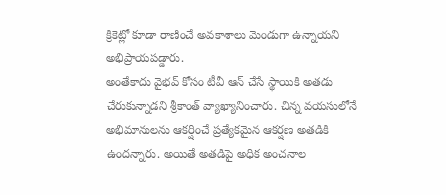క్రికెట్లో కూడా రాణించే అవకాశాలు మెండుగా ఉన్నాయని అభిప్రాయపడ్డారు.
అంతేకాదు వైభవ్ కోసం టీవీ ఆన్ చేసే స్థాయికి అతడు చేరుకున్నాడని శ్రీకాంత్ వ్యాఖ్యానించారు. చిన్న వయసులోనే అభిమానులను ఆకర్షించే ప్రత్యేకమైన ఆకర్షణ అతడికి ఉందన్నారు. అయితే అతడిపై అధిక అంచనాల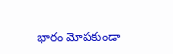భారం మోపకుండా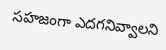సహజంగా ఎదగనివ్వాలని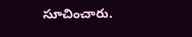సూచించారు.